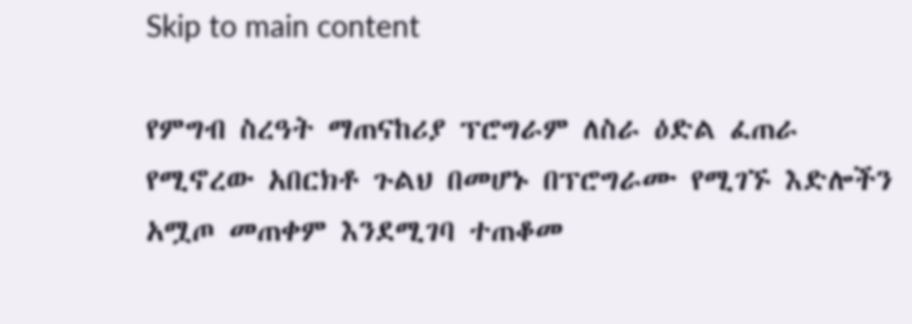Skip to main content

የምግብ ስረዓት ማጠናከሪያ ፕሮግራም ለስራ ዕድል ፈጠራ የሚኖረው አበርክቶ ጉልህ በመሆኑ በፕሮግራሙ የሚገኙ እድሎችን አሟጦ መጠቀም እንደሚገባ ተጠቆመ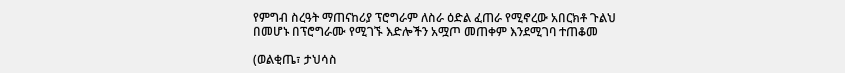የምግብ ስረዓት ማጠናከሪያ ፕሮግራም ለስራ ዕድል ፈጠራ የሚኖረው አበርክቶ ጉልህ በመሆኑ በፕሮግራሙ የሚገኙ እድሎችን አሟጦ መጠቀም እንደሚገባ ተጠቆመ

(ወልቂጤ፣ ታህሳስ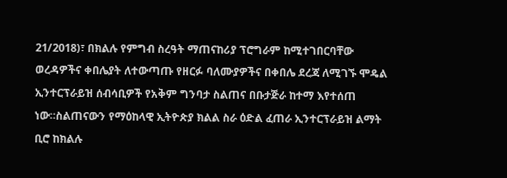21/2018)፣ በክልሉ የምግብ ስረዓት ማጠናከሪያ ፕሮግራም ከሚተገበርባቸው ወረዳዎችና ቀበሌያት ለተውጣጡ የዘርፉ ባለሙያዎችና በቀበሌ ደረጃ ለሚገኙ ሞዴል ኢንተርፕራይዝ ሰብሳቢዎች የአቅም ግንባታ ስልጠና በቡታጅራ ከተማ እየተሰጠ ነው።ስልጠናውን የማዕከላዊ ኢትዮጵያ ክልል ስራ ዕድል ፈጠራ ኢንተርፕራይዝ ልማት ቢሮ ከክልሉ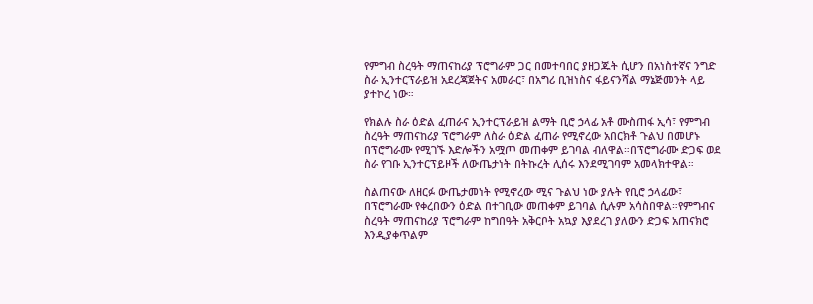የምግብ ስረዓት ማጠናከሪያ ፕሮግራም ጋር በመተባበር ያዘጋጁት ሲሆን በአነስተኛና ንግድ ስራ ኢንተርፕራይዝ አደረጃጀትና አመራር፣ በአግሪ ቢዝነስና ፋይናንሻል ማኔጅመንት ላይ ያተኮረ ነው።

የክልሉ ስራ ዕድል ፈጠራና ኢንተርፕራይዝ ልማት ቢሮ ኃላፊ አቶ ሙስጠፋ ኢሳ፣ የምግብ ስረዓት ማጠናከሪያ ፕሮግራም ለስራ ዕድል ፈጠራ የሚኖረው አበርክቶ ጉልህ በመሆኑ በፕሮግራሙ የሚገኙ እድሎችን አሟጦ መጠቀም ይገባል ብለዋል።በፕሮግራሙ ድጋፍ ወደ ስራ የገቡ ኢንተርፕይዞች ለውጤታነት በትኩረት ሊሰሩ እንደሚገባም አመላክተዋል።

ስልጠናው ለዘርፉ ውጤታመነት የሚኖረው ሚና ጉልህ ነው ያሉት የቢሮ ኃላፊው፣ በፕሮግራሙ የቀረበውን ዕድል በተገቢው መጠቀም ይገባል ሲሉም አሳስበዋል።የምግብና ስረዓት ማጠናከሪያ ፕሮግራም ከግበዓት አቅርቦት አኳያ እያደረገ ያለውን ድጋፍ አጠናክሮ እንዲያቀጥልም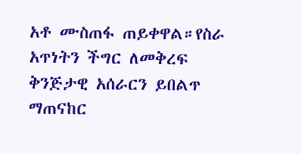አቶ ሙስጠፋ ጠይቀዋል።የስራ አጥነትን ችግር ለመቅረፍ ቅንጅታዊ አሰራርን ይበልጥ ማጠናከር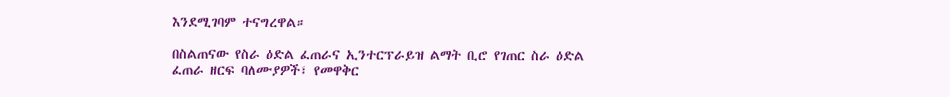እንደሚገባም ተናግረዋል።

በስልጠናው የስራ ዕድል ፈጠራና ኢንተርፕራይዝ ልማት ቢሮ የገጠር ስራ ዕድል ፈጠራ ዘርፍ ባለሙያዎች፣ የመዋቅር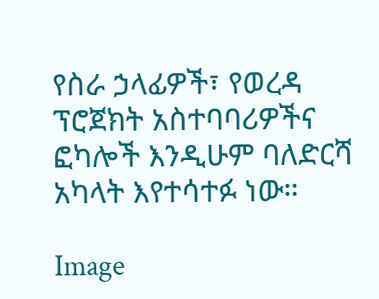የስራ ኃላፊዎች፣ የወረዳ ፕሮጀክት አስተባባሪዎችና ፎካሎች እንዲሁም ባለድርሻ አካላት እየተሳተፉ ነው።

Image